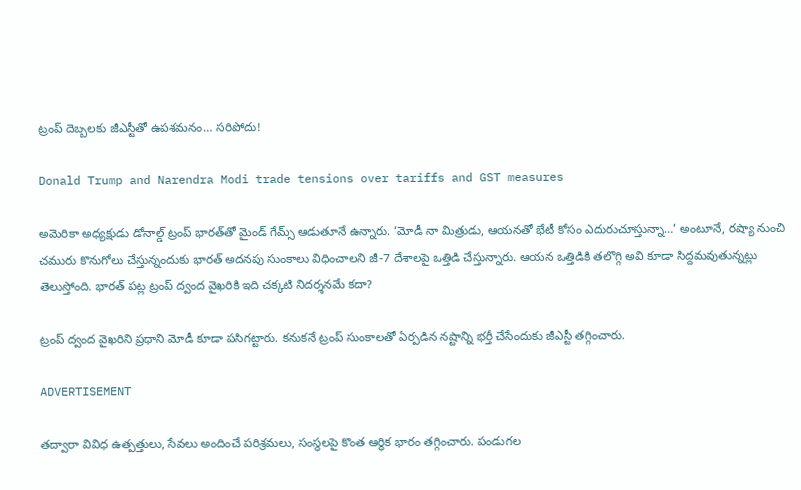ట్రంప్‌ దెబ్బలకు జీఎస్టీతో ఉపశమనం… సరిపోదు!

Donald Trump and Narendra Modi trade tensions over tariffs and GST measures

అమెరికా అధ్యక్షుడు డోనాల్డ్ ట్రంప్‌ భారత్‌తో మైండ్ గేమ్స్ ఆడుతూనే ఉన్నారు. ‘మోడీ నా మిత్రుడు, ఆయనతో భేటీ కోసం ఎదురుచూస్తున్నా…’ అంటూనే, రష్యా నుంచి చమురు కొనుగోలు చేస్తున్నందుకు భారత్‌ అదనపు సుంకాలు విధించాలని జీ-7 దేశాలపై ఒత్తిడి చేస్తున్నారు. ఆయన ఒత్తిడికి తలొగ్గి అవి కూడా సిద్దమవుతున్నట్లు తెలుస్తోంది. భారత్‌ పట్ల ట్రంప్‌ ద్వంద వైఖరికి ఇది చక్కటి నిదర్శనమే కదా?

ట్రంప్‌ ద్వంద వైఖరిని ప్రధాని మోడీ కూడా పసిగట్టారు. కనుకనే ట్రంప్‌ సుంకాలతో ఏర్పడిన నష్టాన్ని భర్తీ చేసేందుకు జీఎస్టీ తగ్గించారు.

ADVERTISEMENT

తద్వారా వివిధ ఉత్పత్తులు, సేవలు అందించే పరిశ్రమలు, సంస్థలపై కొంత ఆర్ధిక భారం తగ్గించారు. పండుగల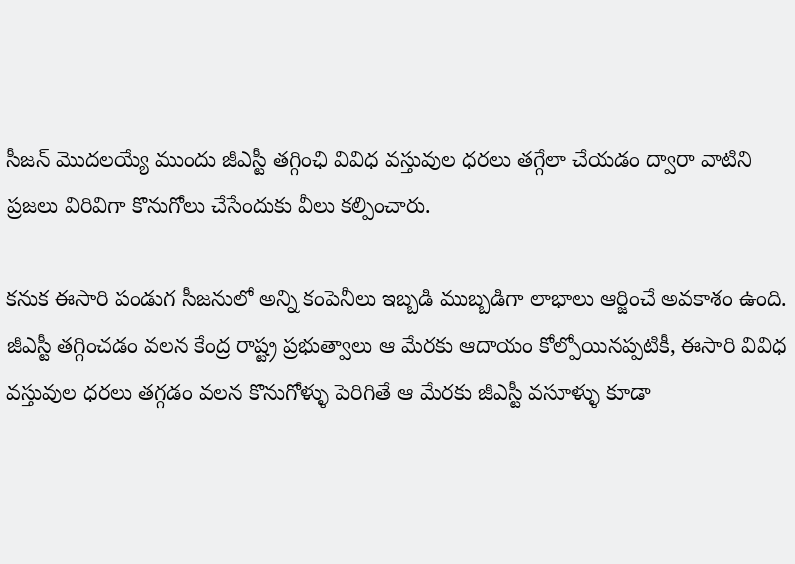సీజన్ మొదలయ్యే ముందు జీఎస్టీ తగ్గింఛి వివిధ వస్తువుల ధరలు తగ్గేలా చేయడం ద్వారా వాటిని ప్రజలు విరివిగా కొనుగోలు చేసేందుకు వీలు కల్పించారు.

కనుక ఈసారి పండుగ సీజనులో అన్ని కంపెనీలు ఇబ్బడి ముబ్బడిగా లాభాలు ఆర్జించే అవకాశం ఉంది. జీఎస్టీ తగ్గించడం వలన కేంద్ర రాష్ట్ర ప్రభుత్వాలు ఆ మేరకు ఆదాయం కోల్పోయినప్పటికీ, ఈసారి వివిధ వస్తువుల ధరలు తగ్గడం వలన కొనుగోళ్ళు పెరిగితే ఆ మేరకు జీఎస్టీ వసూళ్ళు కూడా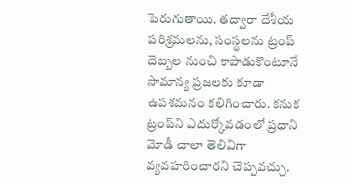పెరుగుతాయి. తద్వారా దేశీయ పరిశ్రమలను, సంస్థలను ట్రంప్‌ దెబ్బల నుంచి కాపాడుకొంటూనే సామాన్య ప్రజలకు కూడా ఉపశమనం కలిగించారు. కనుక ట్రంప్‌ని ఎదుర్కోవడంలో ప్రధాని మోడీ చాలా తెలివిగా వ్యవహరించారని చెప్పవచ్చు.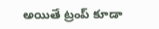అయితే ట్రంప్‌ కూడా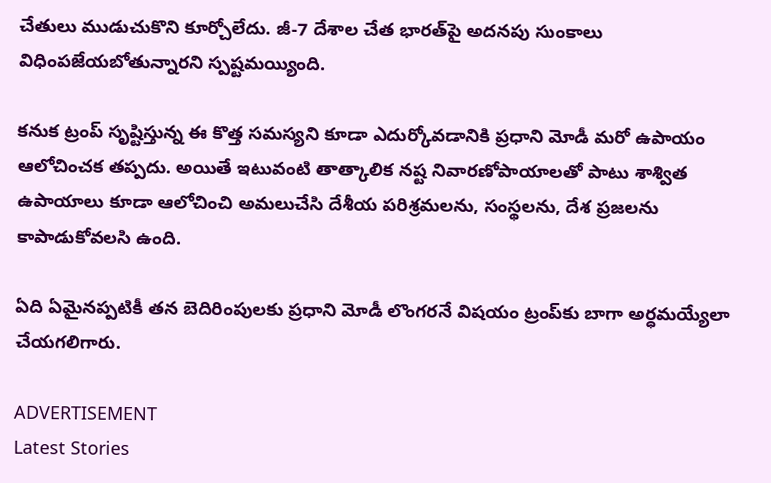చేతులు ముడుచుకొని కూర్చోలేదు. జీ-7 దేశాల చేత భారత్‌పై అదనపు సుంకాలు విధింపజేయబోతున్నారని స్పష్టమయ్యింది.

కనుక ట్రంప్‌ సృష్టిస్తున్న ఈ కొత్త సమస్యని కూడా ఎదుర్కోవడానికి ప్రధాని మోడీ మరో ఉపాయం ఆలోచించక తప్పదు. అయితే ఇటువంటి తాత్కాలిక నష్ట నివారణోపాయాలతో పాటు శాశ్విత ఉపాయాలు కూడా ఆలోచించి అమలుచేసి దేశీయ పరిశ్రమలను, సంస్థలను, దేశ ప్రజలను కాపాడుకోవలసి ఉంది.

ఏది ఏమైనప్పటికీ తన బెదిరింపులకు ప్రధాని మోడీ లొంగరనే విషయం ట్రంప్‌కు బాగా అర్ధమయ్యేలా చేయగలిగారు.

ADVERTISEMENT
Latest Stories